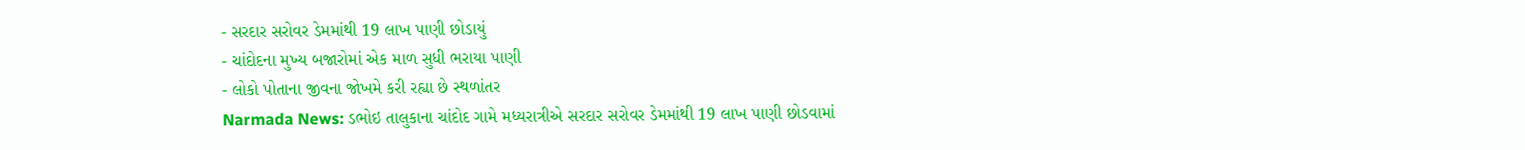- સરદાર સરોવર ડેમમાંથી 19 લાખ પાણી છોડાયું
- ચાંદોદના મુખ્ય બજારોમાં એક માળ સુધી ભરાયા પાણી
- લોકો પોતાના જીવના જોખમે કરી રહ્યા છે સ્થળાંતર
Narmada News: ડભોઇ તાલુકાના ચાંદોદ ગામે મધ્યરાત્રીએ સરદાર સરોવર ડેમમાંથી 19 લાખ પાણી છોડવામાં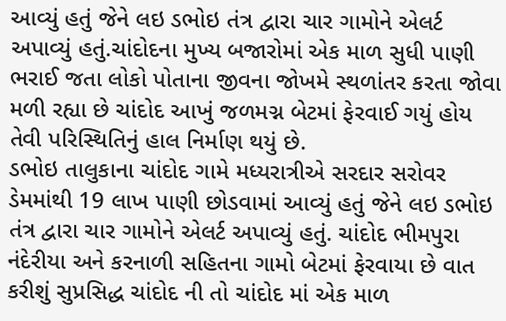આવ્યું હતું જેને લઇ ડભોઇ તંત્ર દ્વારા ચાર ગામોને એલર્ટ અપાવ્યું હતું.ચાંદોદના મુખ્ય બજારોમાં એક માળ સુધી પાણી ભરાઈ જતા લોકો પોતાના જીવના જોખમે સ્થળાંતર કરતા જોવા મળી રહ્યા છે ચાંદોદ આખું જળમગ્ન બેટમાં ફેરવાઈ ગયું હોય તેવી પરિસ્થિતિનું હાલ નિર્માણ થયું છે.
ડભોઇ તાલુકાના ચાંદોદ ગામે મધ્યરાત્રીએ સરદાર સરોવર ડેમમાંથી 19 લાખ પાણી છોડવામાં આવ્યું હતું જેને લઇ ડભોઇ તંત્ર દ્વારા ચાર ગામોને એલર્ટ અપાવ્યું હતું. ચાંદોદ ભીમપુરા નંદેરીયા અને કરનાળી સહિતના ગામો બેટમાં ફેરવાયા છે વાત કરીશું સુપ્રસિદ્ધ ચાંદોદ ની તો ચાંદોદ માં એક માળ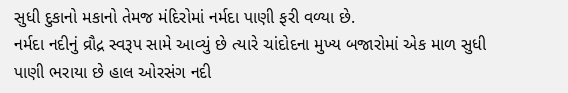સુધી દુકાનો મકાનો તેમજ મંદિરોમાં નર્મદા પાણી ફરી વળ્યા છે.
નર્મદા નદીનું વ્રૌદ્ર સ્વરૂપ સામે આવ્યું છે ત્યારે ચાંદોદના મુખ્ય બજારોમાં એક માળ સુધી પાણી ભરાયા છે હાલ ઓરસંગ નદી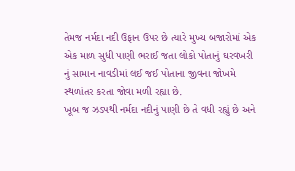તેમજ નર્મદા નદી ઉફાન ઉપર છે ત્યારે મુખ્ય બજારોમાં એક એક માળ સુધી પાણી ભરાઈ જતા લોકો પોતાનું ઘરવખરી નું સામાન નાવડીમાં લઈ જઈ પોતાના જીવના જોખમે સ્થળાંતર કરતા જોવા મળી રહ્યા છે.
ખૂબ જ ઝડપથી નર્મદા નદીનું પાણી છે તે વધી રહ્યું છે અને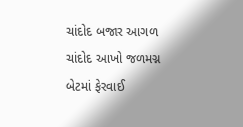ચાંદોદ બજાર આગળ ચાંદોદ આખો જળમગ્ન બેટમાં ફેરવાઈ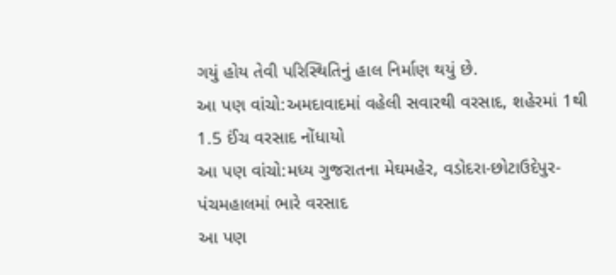ગયું હોય તેવી પરિસ્થિતિનું હાલ નિર્માણ થયું છે.
આ પણ વાંચો:અમદાવાદમાં વહેલી સવારથી વરસાદ, શહેરમાં 1થી 1.5 ઈંચ વરસાદ નોંધાયો
આ પણ વાંચો:મધ્ય ગુજરાતના મેઘમહેર, વડોદરા-છોટાઉદેપુર-પંચમહાલમાં ભારે વરસાદ
આ પણ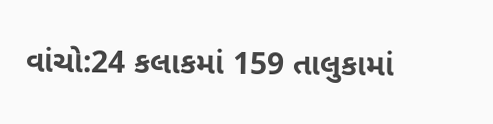વાંચો:24 કલાકમાં 159 તાલુકામાં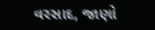વરસાદ, જાણો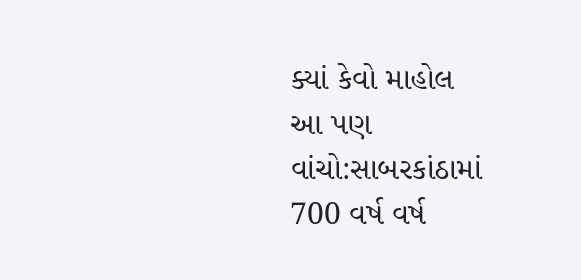ક્યાં કેવો માહોલ
આ પણ વાંચો:સાબરકાંઠામાં 700 વર્ષ વર્ષ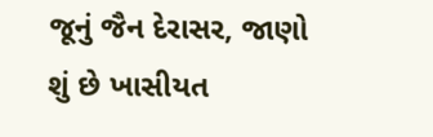જૂનું જૈન દેરાસર, જાણો શું છે ખાસીયત